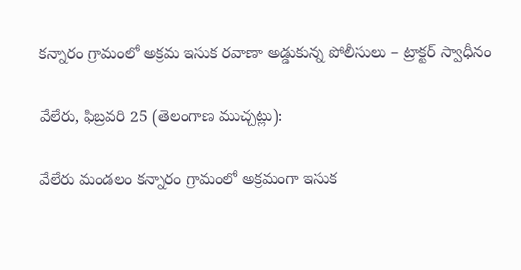కన్నారం గ్రామంలో అక్రమ ఇసుక రవాణా అడ్డుకున్న పోలీసులు – ట్రాక్టర్ స్వాధీనం

వేలేరు, ఫిబ్రవరి 25 (తెలంగాణ ముచ్చట్లు):

వేలేరు మండలం కన్నారం గ్రామంలో అక్రమంగా ఇసుక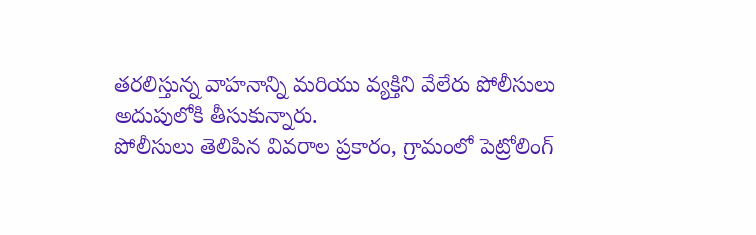తరలిస్తున్న వాహనాన్ని మరియు వ్యక్తిని వేలేరు పోలీసులు అదుపులోకి తీసుకున్నారు.
పోలీసులు తెలిపిన వివరాల ప్రకారం, గ్రామంలో పెట్రోలింగ్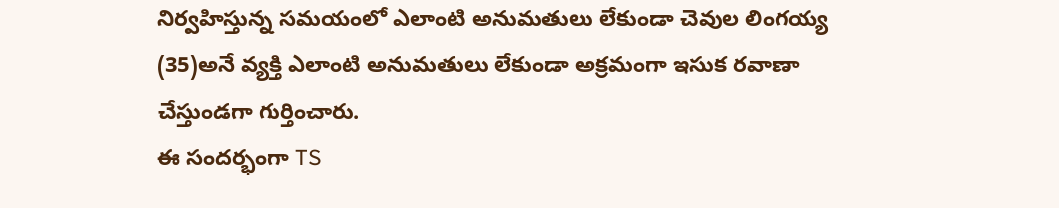నిర్వహిస్తున్న సమయంలో ఎలాంటి అనుమతులు లేకుండా చెవుల లింగయ్య (35)అనే వ్యక్తి ఎలాంటి అనుమతులు లేకుండా అక్రమంగా ఇసుక రవాణా చేస్తుండగా గుర్తించారు.
ఈ సందర్భంగా TS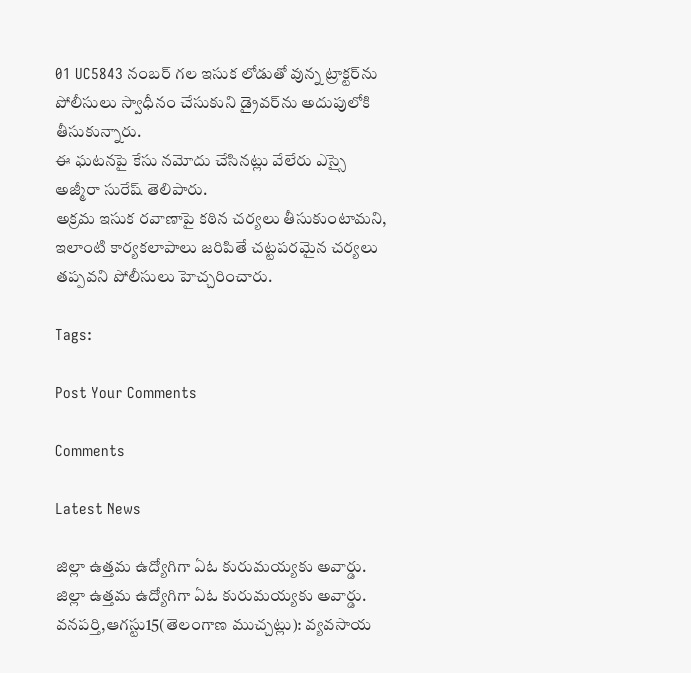01 UC5843 నంబర్ గల ఇసుక లోడుతో వున్న ట్రాక్టర్‌ను పోలీసులు స్వాధీనం చేసుకుని డ్రైవర్‌ను అదుపులోకి తీసుకున్నారు.
ఈ ఘటనపై కేసు నమోదు చేసినట్లు వేలేరు ఎస్సై అజ్మీరా సురేష్ తెలిపారు.
అక్రమ ఇసుక రవాణాపై కఠిన చర్యలు తీసుకుంటామని, ఇలాంటి కార్యకలాపాలు జరిపితే చట్టపరమైన చర్యలు తప్పవని పోలీసులు హెచ్చరించారు.

Tags:

Post Your Comments

Comments

Latest News

జిల్లా ఉత్తమ ఉద్యోగిగా ఏఓ కురుమయ్యకు అవార్డు. జిల్లా ఉత్తమ ఉద్యోగిగా ఏఓ కురుమయ్యకు అవార్డు.
వనపర్తి,ఆగస్టు15(తెలంగాణ ముచ్చట్లు): వ్యవసాయ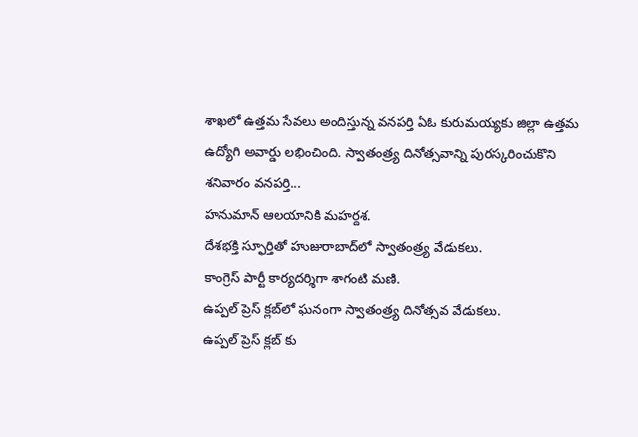శాఖలో ఉత్తమ సేవలు అందిస్తున్న వనపర్తి ఏఓ కురుమయ్యకు జిల్లా ఉత్తమ ఉద్యోగి అవార్డు లభించింది. స్వాతంత్ర్య దినోత్సవాన్ని పురస్కరించుకొని శనివారం వనపర్తి...
హనుమాన్ ఆలయానికి మహర్దశ.
దేశభక్తి స్ఫూర్తితో హుజురాబాద్‌లో స్వాతంత్ర్య వేడుకలు.
కాంగ్రెస్ పార్టీ కార్యదర్శిగా శాగంటి మణి.
ఉప్పల్ ప్రెస్ క్లబ్‌లో ఘనంగా స్వాతంత్ర్య దినోత్సవ వేడుకలు.
ఉప్పల్ ప్రెస్ క్లబ్‌ కు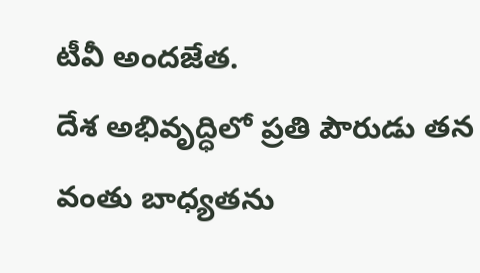టీవీ అందజేత.
దేశ అభివృద్ధిలో ప్రతి పౌరుడు తన వంతు బాధ్యతను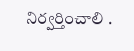నిర్వర్తించాలి .